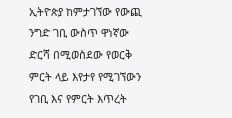ኢትዮጵያ ከምታገኘው የውጪ ንግድ ገቢ ውስጥ ዋነኛው ድርሻ በሚወስደው የወርቅ ምርት ላይ እየታየ የሚገኘውን የገቢ እና የምርት እጥረት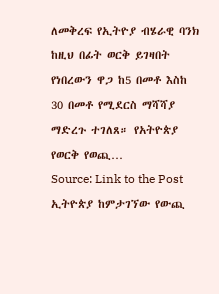ለመቅረፍ የኢትዮያ ብሄራዊ ባንክ ከዚህ በፊት ወርቅ ይገዛበት የነበረውን ዋጋ ከ5 በመቶ እስከ 30 በመቶ የሚደርስ ማሻሻያ ማድረጉ ተገለጸ። የአትዮጵያ የወርቅ የወጪ…
Source: Link to the Post
ኢትዮጵያ ከምታገኘው የውጪ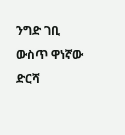ንግድ ገቢ ውስጥ ዋነኛው ድርሻ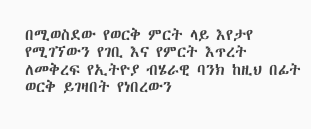በሚወስደው የወርቅ ምርት ላይ እየታየ የሚገኘውን የገቢ እና የምርት እጥረት ለመቅረፍ የኢትዮያ ብሄራዊ ባንክ ከዚህ በፊት ወርቅ ይገዛበት የነበረውን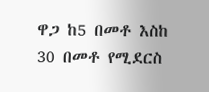ዋጋ ከ5 በመቶ እስከ 30 በመቶ የሚደርስ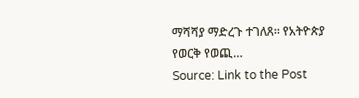ማሻሻያ ማድረጉ ተገለጸ። የአትዮጵያ የወርቅ የወጪ…
Source: Link to the Post